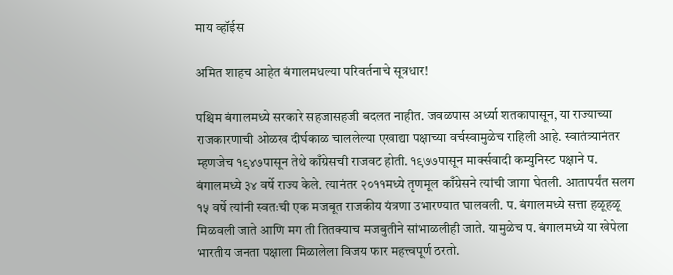माय व्हॉईस

अमित शाहच आहेत बंगालमधल्या परिवर्तनाचे सूत्रधार!

पश्चिम बंगालमध्ये सरकारे सहजासहजी बदलत नाहीत. जवळपास अर्ध्या शतकापासून, या राज्याच्या राजकारणाची ओळख दीर्घकाळ चाललेल्या एखाद्या पक्षाच्या वर्चस्वामुळेच राहिली आहे. स्वातंत्र्यानंतर म्हणजेच १९४७पासून तेथे काँग्रेसची राजवट होती. १९७७पासून मार्क्सवादी कम्युनिस्ट पक्षाने प. बंगालमध्ये ३४ वर्षे राज्य केले. त्यानंतर २०११मध्ये तृणमूल काँग्रेसने त्यांची जागा घेतली. आतापर्यंत सलग १५ वर्षे त्यांनी स्वतःची एक मजबूत राजकीय यंत्रणा उभारण्यात घालवली. प. बंगालमध्ये सत्ता हळूहळू मिळवली जाते आणि मग ती तितक्याच मजबुतीने सांभाळलीही जाते. यामुळेच प. बंगालमध्ये या खेपेला भारतीय जनता पक्षाला मिळालेला विजय फार महत्त्वपूर्ण ठरतो.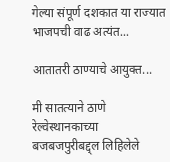गेल्या संपूर्ण दशकात या राज्यात भाजपची वाढ अत्यंत...

आतातरी ठाण्याचे आयुक्त...

मी सातत्याने ठाणे रेल्वेस्थानकाच्या बजबजपुरीबद्द्ल लिहिलेले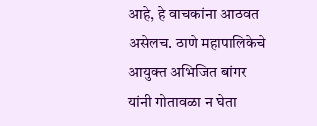आहे, हे वाचकांना आठवत असेलच. ठाणे महापालिकेचे आयुक्त अभिजित बांगर यांनी गोतावळा न घेता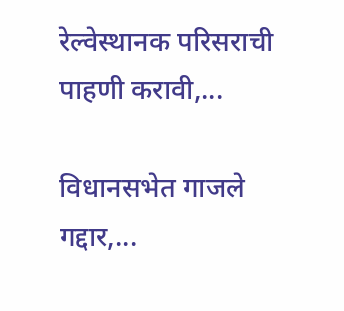रेल्वेस्थानक परिसराची पाहणी करावी,...

विधानसभेत गाजले गद्दार,...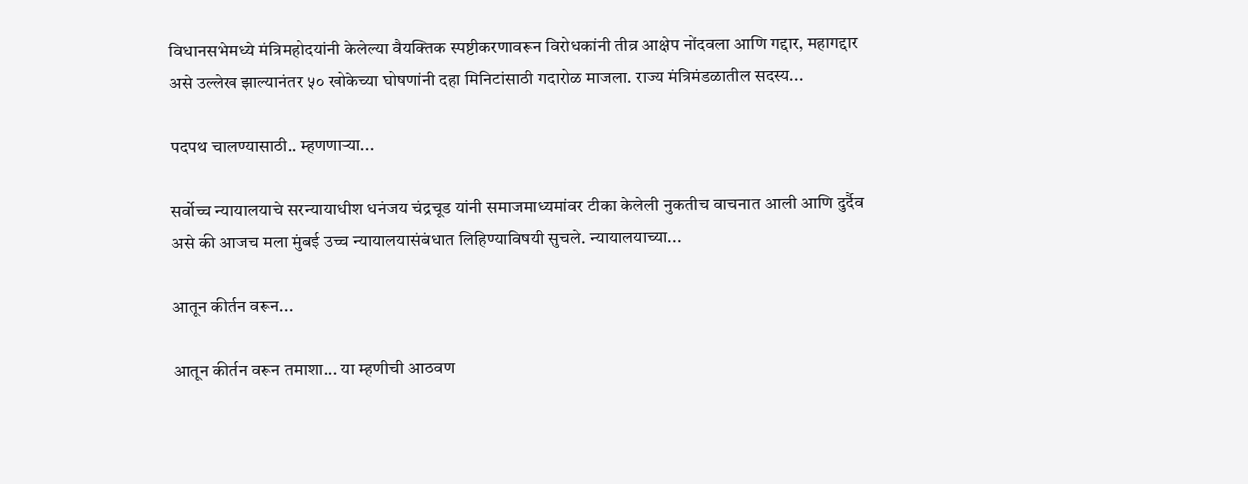विधानसभेमध्ये मंत्रिमहोदयांनी केलेल्या वैयक्तिक स्पष्टीकरणावरून विरोधकांनी तीव्र आक्षेप नोंदवला आणि गद्दार, महागद्दार असे उल्लेख झाल्यानंतर ५० खोकेच्या घोषणांनी दहा मिनिटांसाठी गदारोळ माजला. राज्य मंत्रिमंडळातील सदस्य...

पदपथ चालण्यासाठी.. म्हणणाऱ्या...

सर्वोच्च न्यायालयाचे सरन्यायाधीश धनंजय चंद्रचूड यांनी समाजमाध्यमांवर टीका केलेली नुकतीच वाचनात आली आणि दुर्दैव असे की आजच मला मुंबई उच्च न्यायालयासंबंधात लिहिण्याविषयी सुचले. न्यायालयाच्या...

आतून कीर्तन वरून...

आतून कीर्तन वरून तमाशा... या म्हणीची आठवण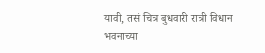यावी, तसं चित्र बुधवारी रात्री विधान भवनाच्या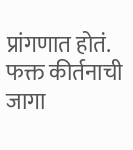प्रांगणात होतं. फक्त कीर्तनाची जागा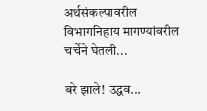अर्थसंकल्पावरील विभागनिहाय मागण्यांवरील चर्चेने घेतली...

बरे झाले! उद्धव...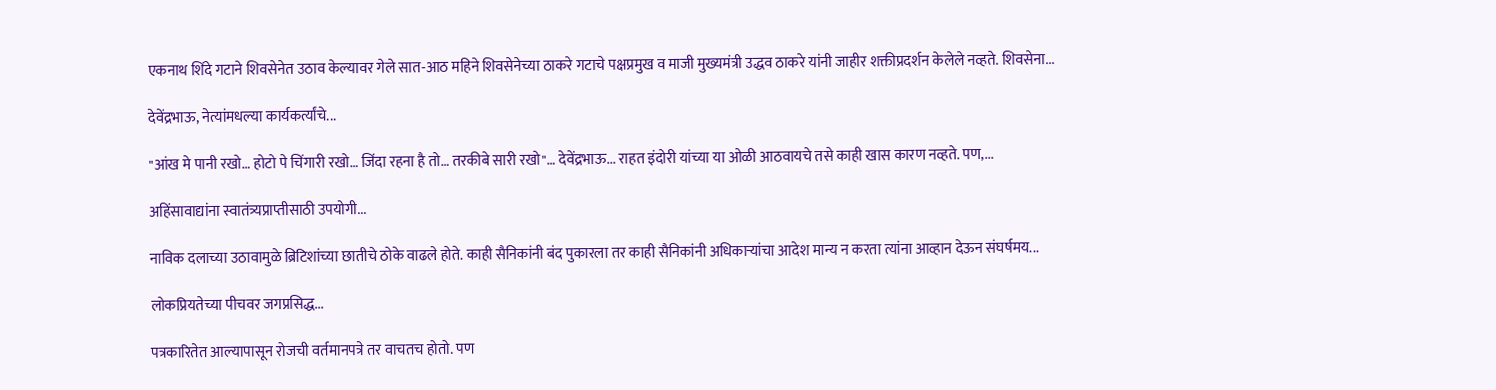एकनाथ शिंदे गटाने शिवसेनेत उठाव केल्यावर गेले सात-आठ महिने शिवसेनेच्या ठाकरे गटाचे पक्षप्रमुख व माजी मुख्यमंत्री उद्धव ठाकरे यांनी जाहीर शक्तीप्रदर्शन केलेले नव्हते. शिवसेना...

देवेंद्रभाऊ, नेत्यांमधल्या कार्यकर्त्यांचे...

"आंख मे पानी रखो… होटो पे चिंगारी रखो… जिंदा रहना है तो… तरकीबे सारी रखो"… देवेंद्रभाऊ... राहत इंदोरी यांच्या या ओळी आठवायचे तसे काही खास कारण नव्हते. पण,...

अहिंसावाद्यांना स्वातंत्र्यप्राप्तीसाठी उपयोगी...

नाविक दलाच्या उठावामुळे ब्रिटिशांच्या छातीचे ठोके वाढले होते. काही सैनिकांनी बंद पुकारला तर काही सैनिकांनी अधिकाऱ्यांचा आदेश मान्य न करता त्यांना आव्हान देऊन संघर्षमय...

लोकप्रियतेच्या पीचवर जगप्रसिद्ध...

पत्रकारितेत आल्यापासून रोजची वर्तमानपत्रे तर वाचतच होतो. पण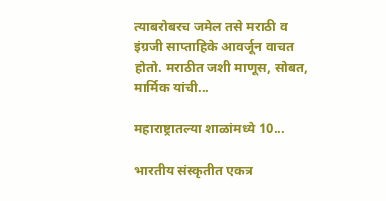त्याबरोबरच जमेल तसे मराठी व इंग्रजी साप्ताहिके आवर्जून वाचत होतो. मराठीत जशी माणूस, सोबत, मार्मिक यांची...

महाराष्ट्रातल्या शाळांमध्ये 10...

भारतीय संस्कृतीत एकत्र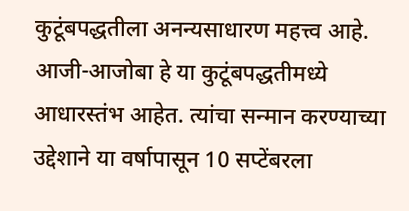कुटूंबपद्धतीला अनन्यसाधारण महत्त्व आहे. आजी-आजोबा हे या कुटूंबपद्धतीमध्ये आधारस्तंभ आहेत. त्यांचा सन्मान करण्याच्या उद्देशाने या वर्षापासून 10 सप्टेंबरला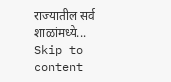राज्यातील सर्व शाळांमध्ये...
Skip to content